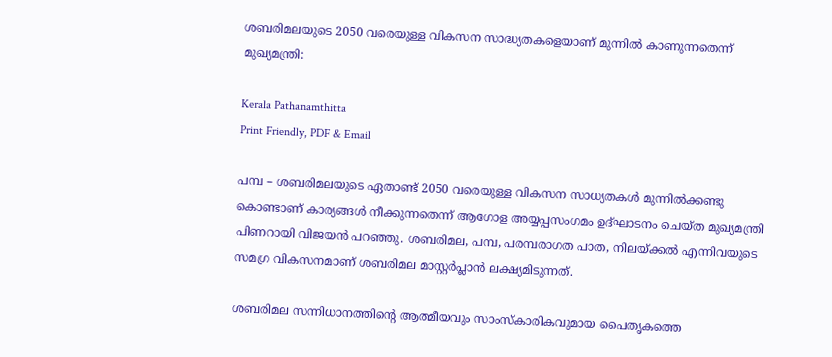ശബരിമലയുടെ 2050 വരെയുള്ള വികസന സാദ്ധ്യതകളെയാണ് മുന്നിൽ കാണുന്നതെന്ന് മുഖ്യമന്ത്രി:

Kerala Pathanamthitta
Print Friendly, PDF & Email

പമ്പ – ശബരിമലയുടെ ഏതാണ്ട് 2050 വരെയുള്ള വികസന സാധ്യതകൾ മുന്നിൽക്കണ്ടു കൊണ്ടാണ് കാര്യങ്ങൾ നീക്കുന്നതെന്ന് ആഗോള അയ്യപ്പസംഗമം ഉദ്ഘാടനം ചെയ്ത മുഖ്യമന്ത്രി പിണറായി വിജയൻ പറഞ്ഞു. ശബരിമല, പമ്പ, പരമ്പരാഗത പാത, നിലയ്ക്കൽ എന്നിവയുടെ സമഗ്ര വികസനമാണ് ശബരിമല മാസ്റ്റർപ്ലാൻ ലക്ഷ്യമിടുന്നത്.

ശബരിമല സന്നിധാനത്തിന്റെ ആത്മീയവും സാംസ്‌കാരികവുമായ പൈതൃകത്തെ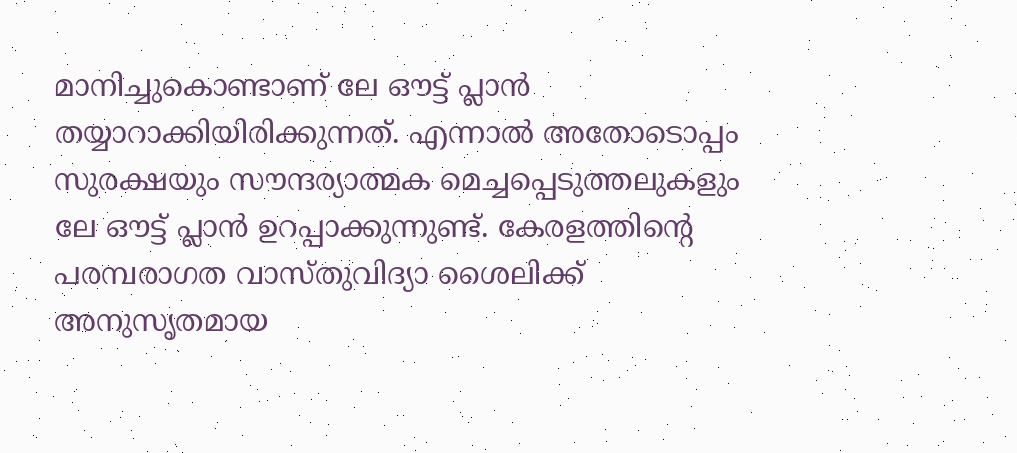മാനിച്ചുകൊണ്ടാണ് ലേ ഔട്ട് പ്ലാൻ തയ്യാറാക്കിയിരിക്കുന്നത്. എന്നാൽ അതോടൊപ്പം സുരക്ഷയും സൗന്ദര്യാത്മക മെച്ചപ്പെടുത്തലുകളും ലേ ഔട്ട് പ്ലാൻ ഉറപ്പാക്കുന്നുണ്ട്. കേരളത്തിന്റെ പരമ്പരാഗത വാസ്തുവിദ്യാ ശൈലിക്ക് അനുസൃതമായ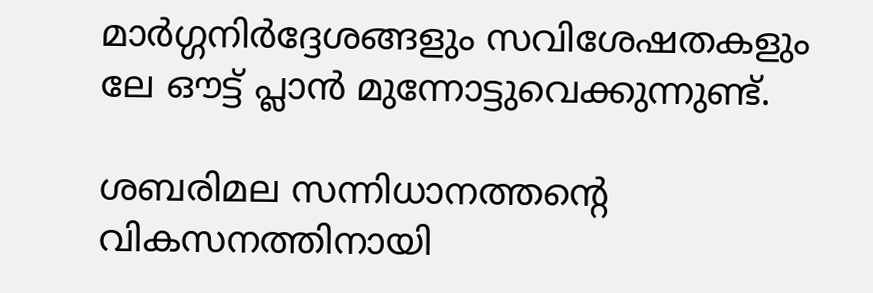മാർഗ്ഗനിർദ്ദേശങ്ങളും സവിശേഷതകളും ലേ ഔട്ട് പ്ലാൻ മുന്നോട്ടുവെക്കുന്നുണ്ട്.

ശബരിമല സന്നിധാനത്തന്റെ വികസനത്തിനായി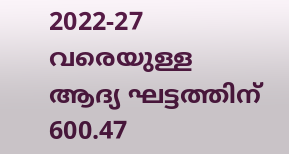2022-27 വരെയുള്ള ആദ്യ ഘട്ടത്തിന് 600.47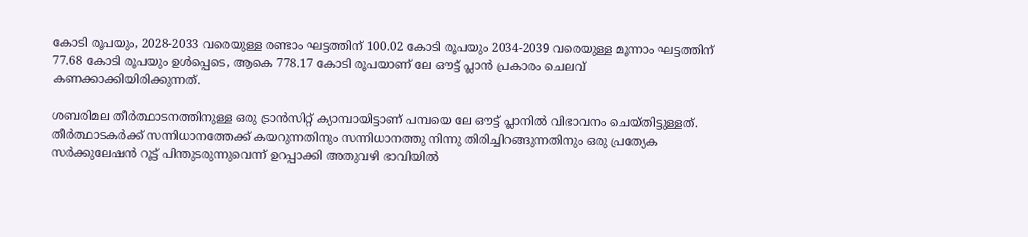കോടി രൂപയും, 2028-2033 വരെയുള്ള രണ്ടാം ഘട്ടത്തിന് 100.02 കോടി രൂപയും 2034-2039 വരെയുള്ള മൂന്നാം ഘട്ടത്തിന് 77.68 കോടി രൂപയും ഉൾപ്പെടെ, ആകെ 778.17 കോടി രൂപയാണ് ലേ ഔട്ട് പ്ലാൻ പ്രകാരം ചെലവ് കണക്കാക്കിയിരിക്കുന്നത്.

ശബരിമല തീർത്ഥാടനത്തിനുള്ള ഒരു ട്രാൻസിറ്റ് ക്യാമ്പായിട്ടാണ് പമ്പയെ ലേ ഔട്ട് പ്ലാനിൽ വിഭാവനം ചെയ്തിട്ടുള്ളത്. തീർത്ഥാടകർക്ക് സന്നിധാനത്തേക്ക് കയറുന്നതിനും സന്നിധാനത്തു നിന്നു തിരിച്ചിറങ്ങുന്നതിനും ഒരു പ്രത്യേക സർക്കുലേഷൻ റൂട്ട് പിന്തുടരുന്നുവെന്ന് ഉറപ്പാക്കി അതുവഴി ഭാവിയിൽ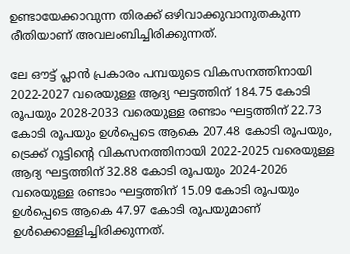ഉണ്ടായേക്കാവുന്ന തിരക്ക് ഒഴിവാക്കുവാനുതകുന്ന രീതിയാണ് അവലംബിച്ചിരിക്കുന്നത്.

ലേ ഔട്ട് പ്ലാൻ പ്രകാരം പമ്പയുടെ വികസനത്തിനായി 2022-2027 വരെയുള്ള ആദ്യ ഘട്ടത്തിന് 184.75 കോടി രൂപയും 2028-2033 വരെയുള്ള രണ്ടാം ഘട്ടത്തിന് 22.73 കോടി രൂപയും ഉൾപ്പെടെ ആകെ 207.48 കോടി രൂപയും, ട്രെക്ക് റൂട്ടിന്റെ വികസനത്തിനായി 2022-2025 വരെയുള്ള ആദ്യ ഘട്ടത്തിന് 32.88 കോടി രൂപയും 2024-2026 വരെയുള്ള രണ്ടാം ഘട്ടത്തിന് 15.09 കോടി രൂപയും ഉൾപ്പെടെ ആകെ 47.97 കോടി രൂപയുമാണ് ഉൾക്കൊള്ളിച്ചിരിക്കുന്നത്.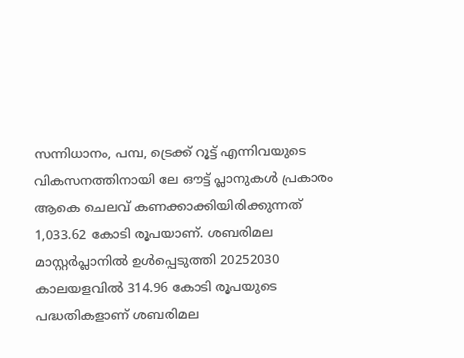സന്നിധാനം, പമ്പ, ട്രെക്ക് റൂട്ട് എന്നിവയുടെ വികസനത്തിനായി ലേ ഔട്ട് പ്ലാനുകൾ പ്രകാരം ആകെ ചെലവ് കണക്കാക്കിയിരിക്കുന്നത് 1,033.62 കോടി രൂപയാണ്. ശബരിമല മാസ്റ്റർപ്ലാനിൽ ഉൾപ്പെടുത്തി 20252030 കാലയളവിൽ 314.96 കോടി രൂപയുടെ പദ്ധതികളാണ് ശബരിമല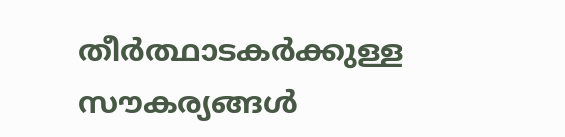തീർത്ഥാടകർക്കുള്ള സൗകര്യങ്ങൾ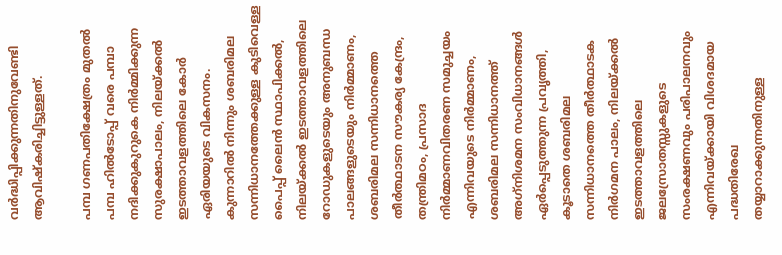വർദ്ധിപ്പിക്കുന്നതിനുവേണ്ടി ആവിഷ്‌കരിച്ചിട്ടുള്ളത്.

പമ്പ ഗണപതിക്ഷേത്രം മുതൽ പമ്പ ഹിൽടോപ്പ് വരെ പമ്പാ നദിക്കുകുറുകെ നിർമ്മിക്കുന്ന സുരക്ഷാപാലം, നിലയ്ക്കൽ ഇടത്താവളത്തിലെ കോർ ഏരിയയുടെ വികസനം. കുന്നാറിൽ നിന്നും ശബരിമല സന്നിധാനത്തേക്കുള്ള കുടിവെള്ള പൈപ്പ് ലൈൻ സ്ഥാപിക്കൽ, നിലയ്ക്കൽ ഇടത്താവളത്തിലെ റോഡുകളുടെയും അനുബന്ധ പാലങ്ങളുടെയും നിർമ്മാണം, ശബരിമല സന്നിധാനത്തെ തീർത്ഥാടന സൗകര്യ കേന്ദ്രം, തന്ത്രിമഠം, പ്രസാദ നിർമ്മാണവിതരണ സമുച്ചയം എന്നിവയുടെ നിർമ്മാണം, ശബരിമല സന്നിധാനത്ത് അഗ്‌നിശമന സംവിധാനങ്ങൾ ഏർപ്പെടുത്തുന്ന പ്രവൃത്തി, കൂടാതെ ശബരിമല സന്നിധാനത്തെ തീർത്ഥാടക നിർഗമന പാലം, നിലയ്ക്കൽ ഇടത്താവളത്തിലെ ജലസ്രോതസ്സുകളുടെ സംരക്ഷണവും പരിപാലനവും എന്നിവയ്ക്കായി വിശദമായ പദ്ധതിരേഖ തയ്യാറാക്കുന്നതിനുള്ള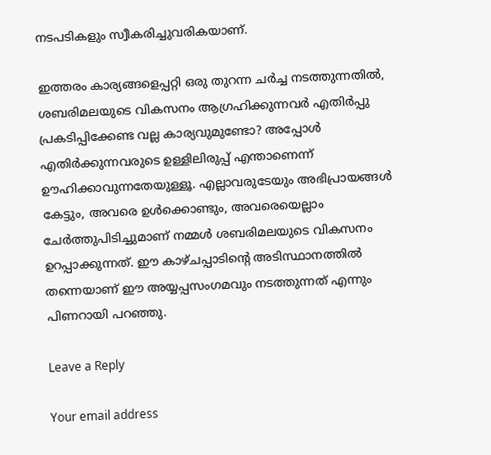നടപടികളും സ്വീകരിച്ചുവരികയാണ്.

ഇത്തരം കാര്യങ്ങളെപ്പറ്റി ഒരു തുറന്ന ചർച്ച നടത്തുന്നതിൽ, ശബരിമലയുടെ വികസനം ആഗ്രഹിക്കുന്നവർ എതിർപ്പു പ്രകടിപ്പിക്കേണ്ട വല്ല കാര്യവുമുണ്ടോ? അപ്പോൾ എതിർക്കുന്നവരുടെ ഉള്ളിലിരുപ്പ് എന്താണെന്ന് ഊഹിക്കാവുന്നതേയുള്ളൂ. എല്ലാവരുടേയും അഭിപ്രായങ്ങൾ കേട്ടും, അവരെ ഉൾക്കൊണ്ടും, അവരെയെല്ലാം ചേർത്തുപിടിച്ചുമാണ് നമ്മൾ ശബരിമലയുടെ വികസനം ഉറപ്പാക്കുന്നത്. ഈ കാഴ്ചപ്പാടിന്റെ അടിസ്ഥാനത്തിൽ തന്നെയാണ് ഈ അയ്യപ്പസംഗമവും നടത്തുന്നത് എന്നും പിണറായി പറഞ്ഞു.

Leave a Reply

Your email address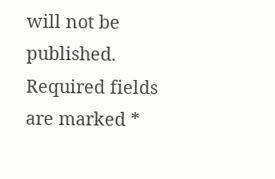will not be published. Required fields are marked *